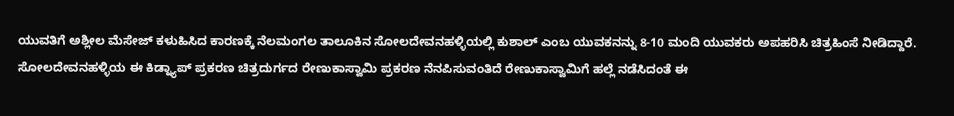ಯುವತಿಗೆ ಅಶ್ಲೀಲ ಮೆಸೇಜ್ ಕಳುಹಿಸಿದ ಕಾರಣಕ್ಕೆ ನೆಲಮಂಗಲ ತಾಲೂಕಿನ ಸೋಲದೇವನಹಳ್ಳಿಯಲ್ಲಿ ಕುಶಾಲ್ ಎಂಬ ಯುವಕನನ್ನು 8-10 ಮಂದಿ ಯುವಕರು ಅಪಹರಿಸಿ ಚಿತ್ರಹಿಂಸೆ ನೀಡಿದ್ದಾರೆ.
ಸೋಲದೇವನಹಳ್ಳಿಯ ಈ ಕಿಡ್ನ್ಯಾಪ್ ಪ್ರಕರಣ ಚಿತ್ರದುರ್ಗದ ರೇಣುಕಾಸ್ವಾಮಿ ಪ್ರಕರಣ ನೆನಪಿಸುವಂತಿದೆ ರೇಣುಕಾಸ್ವಾಮಿಗೆ ಹಲ್ಲೆ ನಡೆಸಿದಂತೆ ಈ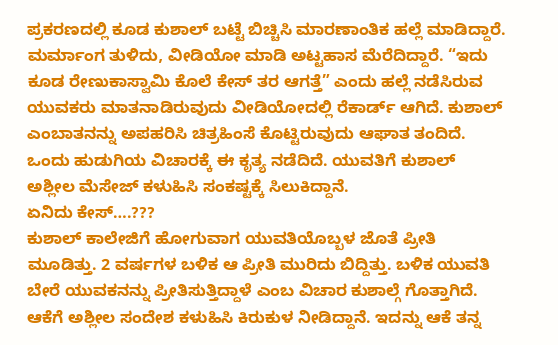ಪ್ರಕರಣದಲ್ಲಿ ಕೂಡ ಕುಶಾಲ್ ಬಟ್ಟೆ ಬಿಚ್ಚಿಸಿ ಮಾರಣಾಂತಿಕ ಹಲ್ಲೆ ಮಾಡಿದ್ದಾರೆ. ಮರ್ಮಾಂಗ ತುಳಿದು, ವೀಡಿಯೋ ಮಾಡಿ ಅಟ್ಟಹಾಸ ಮೆರೆದಿದ್ದಾರೆ. “ಇದು ಕೂಡ ರೇಣುಕಾಸ್ವಾಮಿ ಕೊಲೆ ಕೇಸ್ ತರ ಆಗತ್ತೆ” ಎಂದು ಹಲ್ಲೆ ನಡೆಸಿರುವ ಯುವಕರು ಮಾತನಾಡಿರುವುದು ವೀಡಿಯೋದಲ್ಲಿ ರೆಕಾರ್ಡ್ ಆಗಿದೆ. ಕುಶಾಲ್ ಎಂಬಾತನನ್ನು ಅಪಹರಿಸಿ ಚಿತ್ರಹಿಂಸೆ ಕೊಟ್ಟಿರುವುದು ಆಘಾತ ತಂದಿದೆ. ಒಂದು ಹುಡುಗಿಯ ವಿಚಾರಕ್ಕೆ ಈ ಕೃತ್ಯ ನಡೆದಿದೆ. ಯುವತಿಗೆ ಕುಶಾಲ್ ಅಶ್ಲೀಲ ಮೆಸೇಜ್ ಕಳುಹಿಸಿ ಸಂಕಷ್ಟಕ್ಕೆ ಸಿಲುಕಿದ್ದಾನೆ.
ಏನಿದು ಕೇಸ್….???
ಕುಶಾಲ್ ಕಾಲೇಜಿಗೆ ಹೋಗುವಾಗ ಯುವತಿಯೊಬ್ಬಳ ಜೊತೆ ಪ್ರೀತಿ ಮೂಡಿತ್ತು. 2 ವರ್ಷಗಳ ಬಳಿಕ ಆ ಪ್ರೀತಿ ಮುರಿದು ಬಿದ್ದಿತ್ತು. ಬಳಿಕ ಯುವತಿ ಬೇರೆ ಯುವಕನನ್ನು ಪ್ರೀತಿಸುತ್ತಿದ್ದಾಳೆ ಎಂಬ ವಿಚಾರ ಕುಶಾಲ್ಗೆ ಗೊತ್ತಾಗಿದೆ. ಆಕೆಗೆ ಅಶ್ಲೀಲ ಸಂದೇಶ ಕಳುಹಿಸಿ ಕಿರುಕುಳ ನೀಡಿದ್ದಾನೆ. ಇದನ್ನು ಆಕೆ ತನ್ನ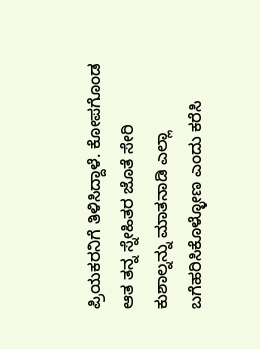ಪ್ರಿಯಕರನಿಗೆ ತಿಳಿಸಿದ್ದಾಳೆ. ಕೋಪಗೊಂಡ ಆತ ತನ್ನ ಸ್ನೇಹಿತರ ಜೊತೆ ಸೇರಿ ಕುಶಾಲ್ನನ್ನು ಮಾತನಾಡಿ ಎಲ್ಲಾ ಬಗೆಹರಿಸಿಕೊಳ್ಳೋಣ ಎಂದು ಕರೆಸಿ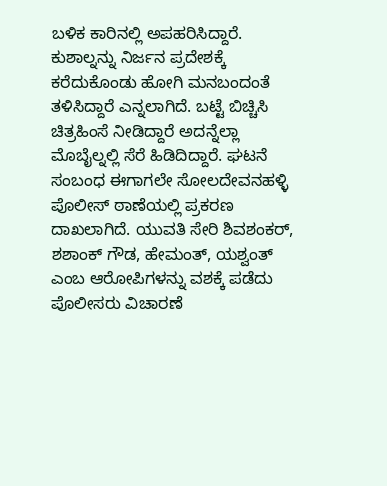ಬಳಿಕ ಕಾರಿನಲ್ಲಿ ಅಪಹರಿಸಿದ್ದಾರೆ.
ಕುಶಾಲ್ನನ್ನು ನಿರ್ಜನ ಪ್ರದೇಶಕ್ಕೆ ಕರೆದುಕೊಂಡು ಹೋಗಿ ಮನಬಂದಂತೆ ತಳಿಸಿದ್ದಾರೆ ಎನ್ನಲಾಗಿದೆ. ಬಟ್ಟೆ ಬಿಚ್ಚಿಸಿ ಚಿತ್ರಹಿಂಸೆ ನೀಡಿದ್ದಾರೆ ಅದನ್ನೆಲ್ಲಾ ಮೊಬೈಲ್ನಲ್ಲಿ ಸೆರೆ ಹಿಡಿದಿದ್ದಾರೆ. ಘಟನೆ ಸಂಬಂಧ ಈಗಾಗಲೇ ಸೋಲದೇವನಹಳ್ಳಿ ಪೊಲೀಸ್ ಠಾಣೆಯಲ್ಲಿ ಪ್ರಕರಣ ದಾಖಲಾಗಿದೆ. ಯುವತಿ ಸೇರಿ ಶಿವಶಂಕರ್, ಶಶಾಂಕ್ ಗೌಡ, ಹೇಮಂತ್, ಯಶ್ವಂತ್ ಎಂಬ ಆರೋಪಿಗಳನ್ನು ವಶಕ್ಕೆ ಪಡೆದು ಪೊಲೀಸರು ವಿಚಾರಣೆ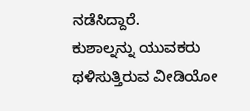ನಡೆಸಿದ್ದಾರೆ.
ಕುಶಾಲ್ನನ್ನು ಯುವಕರು ಥಳಿಸುತ್ತಿರುವ ವೀಡಿಯೋ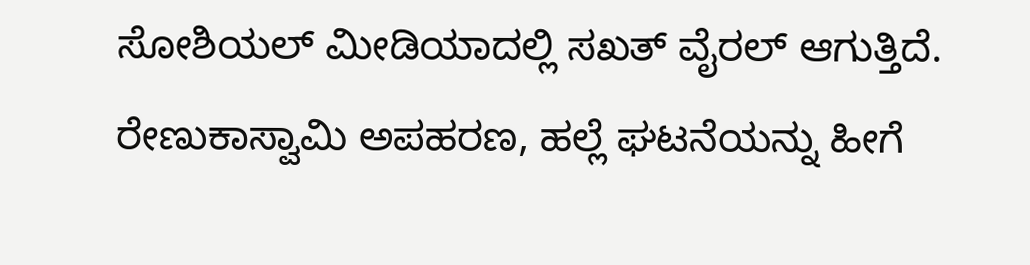ಸೋಶಿಯಲ್ ಮೀಡಿಯಾದಲ್ಲಿ ಸಖತ್ ವೈರಲ್ ಆಗುತ್ತಿದೆ. ರೇಣುಕಾಸ್ವಾಮಿ ಅಪಹರಣ, ಹಲ್ಲೆ ಘಟನೆಯನ್ನು ಹೀಗೆ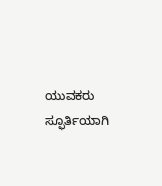ಯುವಕರು ಸ್ಫೂರ್ತಿಯಾಗಿ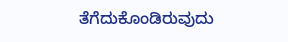ತೆಗೆದುಕೊಂಡಿರುವುದು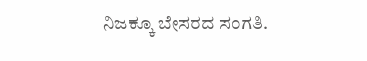ನಿಜಕ್ಕೂ ಬೇಸರದ ಸಂಗತಿ.